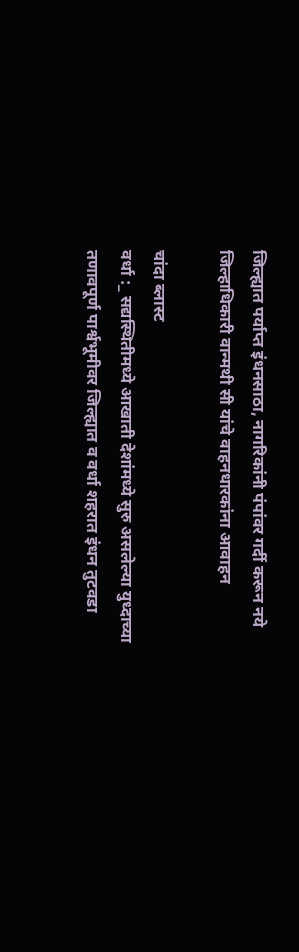जिल्ह्यात पर्याप्त इंधनसाठा, नागरिकांनी पंपांवर गर्दी करून नये
जिल्हाधिकारी वान्मथी सी यांचे वाहनधारकांना आवाहन

चांदा ब्लास्ट
वर्धा :_ सद्यस्थितीमध्ये आखाती देशांमध्ये सुरु असलेल्या युध्दाच्या तणावपूर्ण पार्श्वभूमीवर जिल्ह्यात व वर्धा शहरात इंधन तुटवडा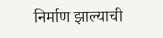निर्माण झाल्याची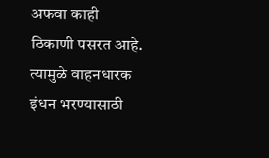अफवा काही ठिकाणी पसरत आहे. त्यामुळे वाहनधारक इंधन भरण्यासाठी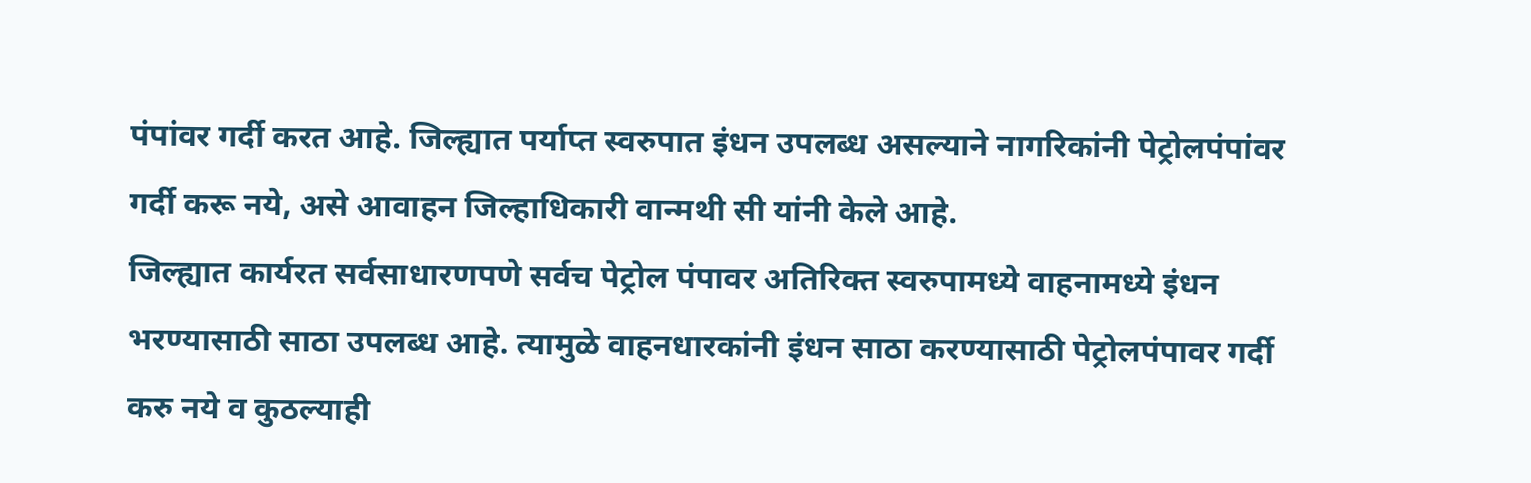पंपांवर गर्दी करत आहे. जिल्ह्यात पर्याप्त स्वरुपात इंधन उपलब्ध असल्याने नागरिकांनी पेट्रोलपंपांवर गर्दी करू नये, असे आवाहन जिल्हाधिकारी वान्मथी सी यांनी केले आहे.
जिल्ह्यात कार्यरत सर्वसाधारणपणे सर्वच पेट्रोल पंपावर अतिरिक्त स्वरुपामध्ये वाहनामध्ये इंधन भरण्यासाठी साठा उपलब्ध आहे. त्यामुळे वाहनधारकांनी इंधन साठा करण्यासाठी पेट्रोलपंपावर गर्दी करु नये व कुठल्याही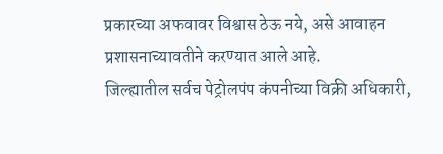प्रकारच्या अफवावर विश्वास ठेऊ नये, असे आवाहन प्रशासनाच्यावतीने करण्यात आले आहे.
जिल्ह्यातील सर्वच पेट्रोलपंप कंपनीच्या विक्री अधिकारी,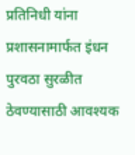प्रतिनिधी यांना प्रशासनामार्फत इंधन पुरवठा सुरळीत ठेवण्यासाठी आवश्यक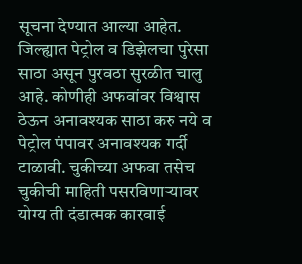सूचना देण्यात आल्या आहेत. जिल्ह्यात पेट्रोल व डिझेलचा पुरेसा साठा असून पुरवठा सुरळीत चालु आहे. कोणीही अफवांवर विश्वास ठेऊन अनावश्यक साठा करु नये व पेट्रोल पंपावर अनावश्यक गर्दी टाळावी. चुकीच्या अफवा तसेच चुकीची माहिती पसरविणाऱ्यावर योग्य ती दंडात्मक कारवाई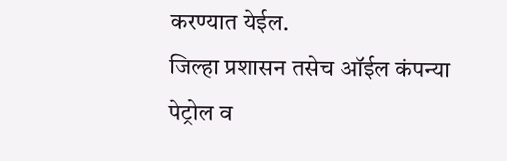करण्यात येईल.
जिल्हा प्रशासन तसेच ऑईल कंपन्या पेट्रोल व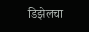डिझेलचा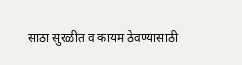साठा सुरळीत व कायम ठेवण्यासाठी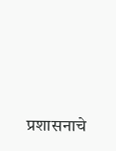प्रशासनाचे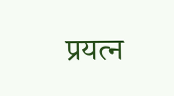प्रयत्न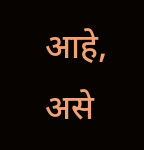आहे, असे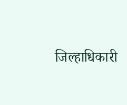जिल्हाधिकारी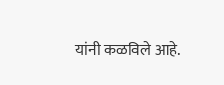यांनी कळविले आहे.